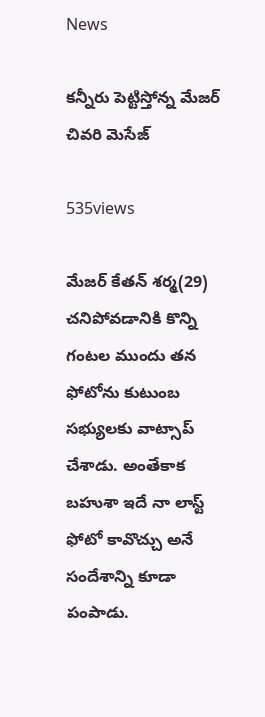News

క‌న్నీరు పెట్టిస్తోన్న‌ మేజ‌ర్ చివరి మెసేజ్‌

535views

మేజ‌ర్ కేతన్‌ శర్మ(29) చనిపోవడానికి కొన్ని గంటల ముందు తన ఫోటోను కుటుంబ సభ్యులకు వాట్సాప్‌ చేశాడు. అంతేకాక బహుశా ఇదే నా లాస్ట్‌ ఫోటో కావొచ్చు అనే సందేశాన్ని కూడా పంపాడు.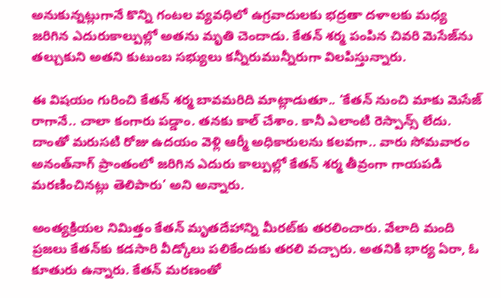అనుకున్నట్లుగానే కొన్ని గంటల వ్యవధిలో ఉగ్రవాదులకు భద్రతా దళాలకు మధ్య జరిగిన ఎదురుకాల్పుల్లో అతను మృతి చెందాడు. కేతన్‌ శర్మ పంపిన చివరి మెసేజ్‌ను తల్చుకుని అతని కుటుంబ సభ్యులు కన్నీరుమున్నీరుగా విలపిస్తున్నారు.

ఈ విషయం గురించి కేతన్‌ శర్మ బావమరిది మాట్లాడుతూ.. ‘కేతన్‌ నుంచి మాకు మెసేజ్‌ రాగానే.. చాలా కంగారు పడ్డాం. తనకు కాల్‌ చేశాం. కానీ ఎలాంటి రెస్పాన్స్‌ లేదు. దాంతో మరుసటి రోజు ఉదయం వెళ్లి ఆర్మీ అధికారులను కలవగా.. వారు సోమవారం అనంత్‌నాగ్‌ ప్రాంతంలో జరిగిన ఎదురు కాల్పుల్లో కేతన్‌ శర్మ తీవ్రంగా గాయపడి మరణించినట్లు తెలిపారు’ అని అన్నారు.

అంత్యక్రియల నిమిత్తం కేతన్‌ మృతదేహాన్ని మీరట్‌కు తరలించారు. వేలాది మంది ప్రజలు కేతన్‌కు కడసారి వీడ్కోలు పలికేందుకు తరలి వచ్చారు. అతనికి భార్య ఏరా, ఓ కూతురు ఉన్నారు. కేతన్‌ మరణంతో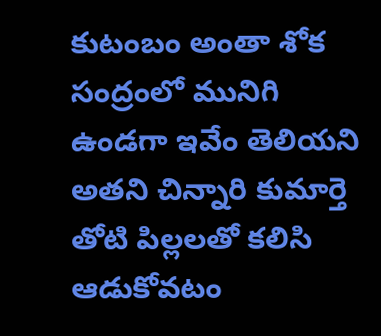కుటంబం అంతా శోక సంద్రంలో మునిగి ఉండగా ఇవేం తెలియని అతని చిన్నారి కుమార్తె తోటి పిల్లలతో కలిసి ఆడుకోవటం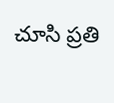చూసి ప్రతి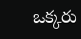ఒక్క‌రు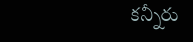క‌న్నీరు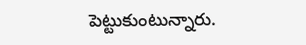పెట్టుకుంటున్నారు.